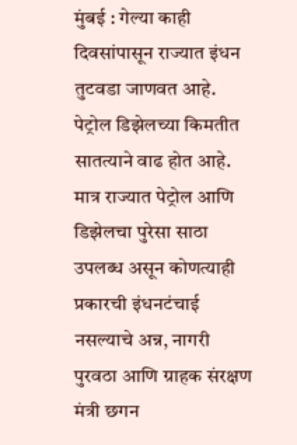मुंबई : गेल्या काही दिवसांपासून राज्यात इंधन तुटवडा जाणवत आहे. पेट्रोल डिझेलच्या किमतीत सातत्याने वाढ होत आहे. मात्र राज्यात पेट्रोल आणि डिझेलचा पुरेसा साठा उपलब्ध असून कोणत्याही प्रकारची इंधनटंचाई नसल्याचे अन्न, नागरी पुरवठा आणि ग्राहक संरक्षण मंत्री छगन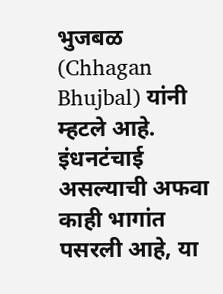भुजबळ (Chhagan Bhujbal) यांनी म्हटले आहे.
इंधनटंचाई असल्याची अफवा काही भागांत पसरली आहे, या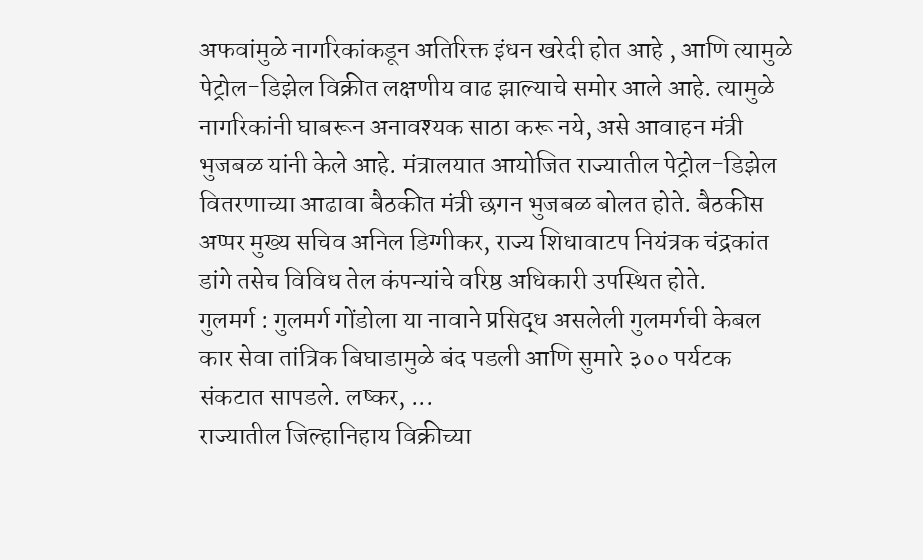अफवांमुळे नागरिकांकडून अतिरिक्त इंधन खरेदी होत आहे , आणि त्यामुळे पेट्रोल-डिझेल विक्रीत लक्षणीय वाढ झाल्याचे समोर आले आहे. त्यामुळे नागरिकांनी घाबरून अनावश्यक साठा करू नये, असे आवाहन मंत्री भुजबळ यांनी केले आहे. मंत्रालयात आयोजित राज्यातील पेट्रोल-डिझेल वितरणाच्या आढावा बैठकीत मंत्री छगन भुजबळ बोलत होते. बैठकीस अप्पर मुख्य सचिव अनिल डिग्गीकर, राज्य शिधावाटप नियंत्रक चंद्रकांत डांगे तसेच विविध तेल कंपन्यांचे वरिष्ठ अधिकारी उपस्थित होते.
गुलमर्ग : गुलमर्ग गोंडोला या नावाने प्रसिद्ध असलेली गुलमर्गची केबल कार सेवा तांत्रिक बिघाडामुळे बंद पडली आणि सुमारे ३०० पर्यटक संकटात सापडले. लष्कर, ...
राज्यातील जिल्हानिहाय विक्रीच्या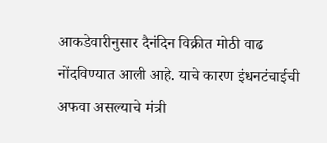आकडेवारीनुसार दैनंदिन विक्रीत मोठी वाढ नोंदविण्यात आली आहे. याचे कारण इंधनटंचाईची अफवा असल्याचे मंत्री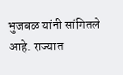भुजबळ यांनी सांगितले आहे. राज्यात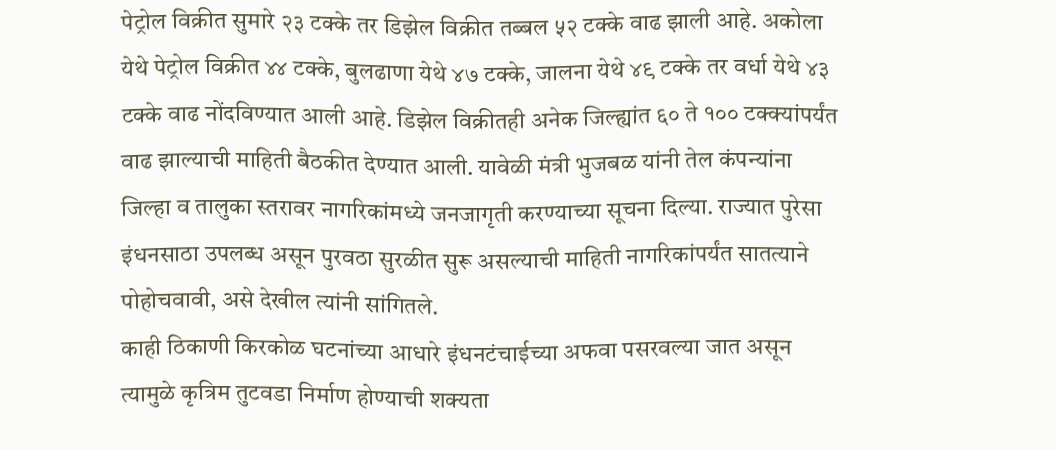पेट्रोल विक्रीत सुमारे २३ टक्के तर डिझेल विक्रीत तब्बल ५२ टक्के वाढ झाली आहे. अकोला येथे पेट्रोल विक्रीत ४४ टक्के, बुलढाणा येथे ४७ टक्के, जालना येथे ४९ टक्के तर वर्धा येथे ४३ टक्के वाढ नोंदविण्यात आली आहे. डिझेल विक्रीतही अनेक जिल्ह्यांत ६० ते १०० टक्क्यांपर्यंत वाढ झाल्याची माहिती बैठकीत देण्यात आली. यावेळी मंत्री भुजबळ यांनी तेल कंपन्यांना जिल्हा व तालुका स्तरावर नागरिकांमध्ये जनजागृती करण्याच्या सूचना दिल्या. राज्यात पुरेसा इंधनसाठा उपलब्ध असून पुरवठा सुरळीत सुरू असल्याची माहिती नागरिकांपर्यंत सातत्याने पोहोचवावी, असे देखील त्यांनी सांगितले.
काही ठिकाणी किरकोळ घटनांच्या आधारे इंधनटंचाईच्या अफवा पसरवल्या जात असून त्यामुळे कृत्रिम तुटवडा निर्माण होण्याची शक्यता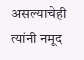असल्याचेही त्यांनी नमूद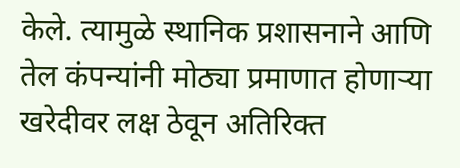केले. त्यामुळे स्थानिक प्रशासनाने आणि तेल कंपन्यांनी मोठ्या प्रमाणात होणाऱ्या खरेदीवर लक्ष ठेवून अतिरिक्त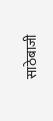साठेबाजी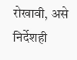रोखावी, असे निर्देशही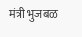मंत्री भुजबळ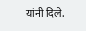यांनी दिले.